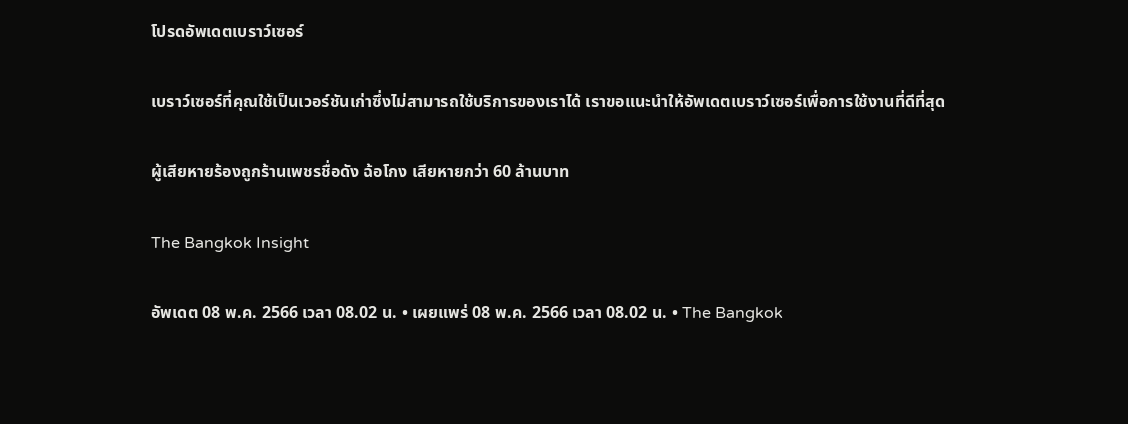โปรดอัพเดตเบราว์เซอร์

เบราว์เซอร์ที่คุณใช้เป็นเวอร์ชันเก่าซึ่งไม่สามารถใช้บริการของเราได้ เราขอแนะนำให้อัพเดตเบราว์เซอร์เพื่อการใช้งานที่ดีที่สุด

ผู้เสียหายร้องถูกร้านเพชรชื่อดัง ฉ้อโกง เสียหายกว่า 60 ล้านบาท

The Bangkok Insight

อัพเดต 08 พ.ค. 2566 เวลา 08.02 น. • เผยแพร่ 08 พ.ค. 2566 เวลา 08.02 น. • The Bangkok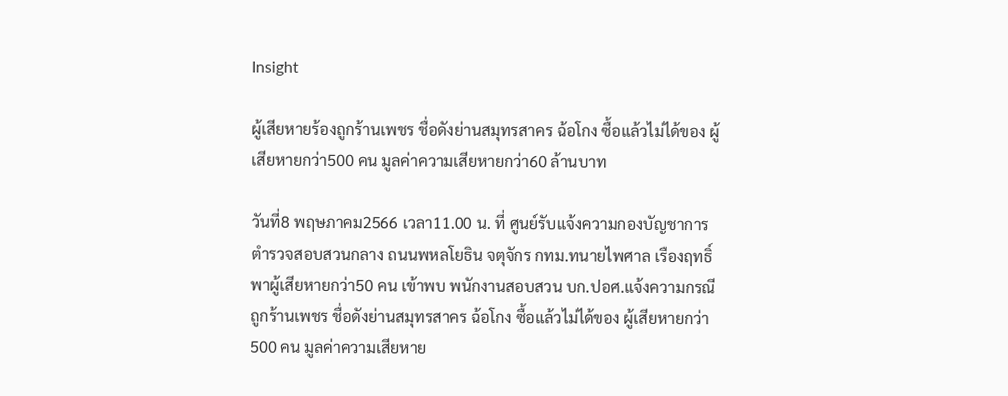Insight

ผู้เสียหายร้องถูกร้านเพชร ชื่อดังย่านสมุทรสาคร ฉ้อโกง ซื้อแล้วไม่ได้ของ ผู้เสียหายกว่า500 คน มูลค่าความเสียหายกว่า60 ล้านบาท

วันที่8 พฤษภาคม2566 เวลา11.00 น. ที่ ศูนย์รับแจ้งความกองบัญชาการตำรวจสอบสวนกลาง ถนนพหลโยธิน จตุจักร กทม.ทนายไพศาล เรืองฤทธิ์ พาผู้เสียหายกว่า50 คน เข้าพบ พนักงานสอบสวน บก.ปอศ.แจ้งความกรณีถูกร้านเพชร ชื่อดังย่านสมุทรสาคร ฉ้อโกง ซื้อแล้วไม่ได้ของ ผู้เสียหายกว่า500 คน มูลค่าความเสียหาย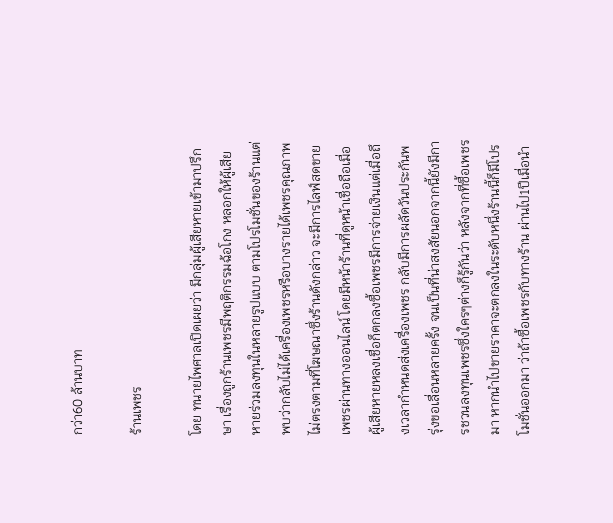กว่า60 ล้านบาท

ร้านเพชร

โดย ทนายไพศาลเปิดเผยว่า มีกลุ่มผู้เสียหายเข้ามาปรึกษา เรื่องถูกร้านเพชรมีพฤติกรรมฉ้อโกง หลอกให้ผู้เสียหายร่วมลงทุนในหลายรูปแบบ ตามโปรโมชั่นของร้านแต่พบว่ากลับไม่ได้เครื่องเพชรหรือบางรายได้เพชรคุณภาพไม่ตรงตามที่โฆษณาซึ่งร้านดังกล่าว จะมีการไลฟ์สดขายเพชรผ่านทางออนไลน์ โดยมีหน้าร้านที่ดูหน้าเชื่อถือเมื่อผู้เสียหายหลงเชื่อก็ตกลงซื้อเพชรมีการจ่ายเงินแต่เมื่อถึงเวลากำหนดส่งเครื่องเพชร กลับมีการผลัดวันประกันพรุ่งขอเลื่อนหลายครั้ง จนเป็นที่น่าสงสัยนอกจากนี้ยังมีการชวนลงทุนเพชรซึ่งใครๆต่างก็รู้กันว่า หลังจากที่ซื้อเพชรมา หากนำไปขายราคาจะตกลงในระดับหนึ่งร้านนี้ก็มีโปรโมชั่นออกมา ว่าถ้าซื้อเพชรกับทางร้าน ผ่านไป1ปีเมื่อนำ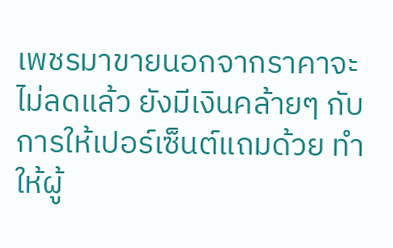เพชรมาขายนอกจากราคาจะไม่ลดแล้ว ยังมีเงินคล้ายๆ กับการให้เปอร์เซ็นต์แถมด้วย ทำให้ผู้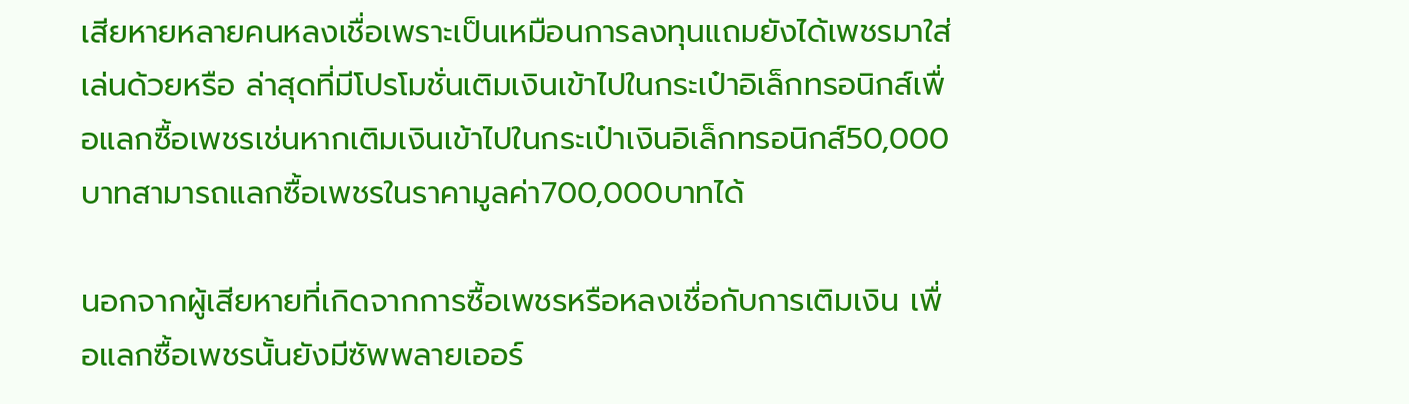เสียหายหลายคนหลงเชื่อเพราะเป็นเหมือนการลงทุนแถมยังได้เพชรมาใส่เล่นด้วยหรือ ล่าสุดที่มีโปรโมชั่นเติมเงินเข้าไปในกระเป๋าอิเล็กทรอนิกส์เพื่อแลกซื้อเพชรเช่นหากเติมเงินเข้าไปในกระเป๋าเงินอิเล็กทรอนิกส์50,000บาทสามารถแลกซื้อเพชรในราคามูลค่า700,000บาทได้

นอกจากผู้เสียหายที่เกิดจากการซื้อเพชรหรือหลงเชื่อกับการเติมเงิน เพื่อแลกซื้อเพชรนั้นยังมีซัพพลายเออร์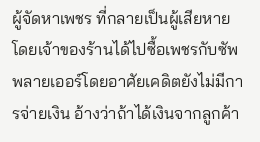ผู้จัดหาเพชร ที่กลายเป็นผู้เสียหายโดยเจ้าของร้านได้ไปซื้อเพชรกับซัพพลายเออร์โดยอาศัยเคดิตยังไม่มีการจ่ายเงิน อ้างว่าถ้าได้เงินจากลูกค้า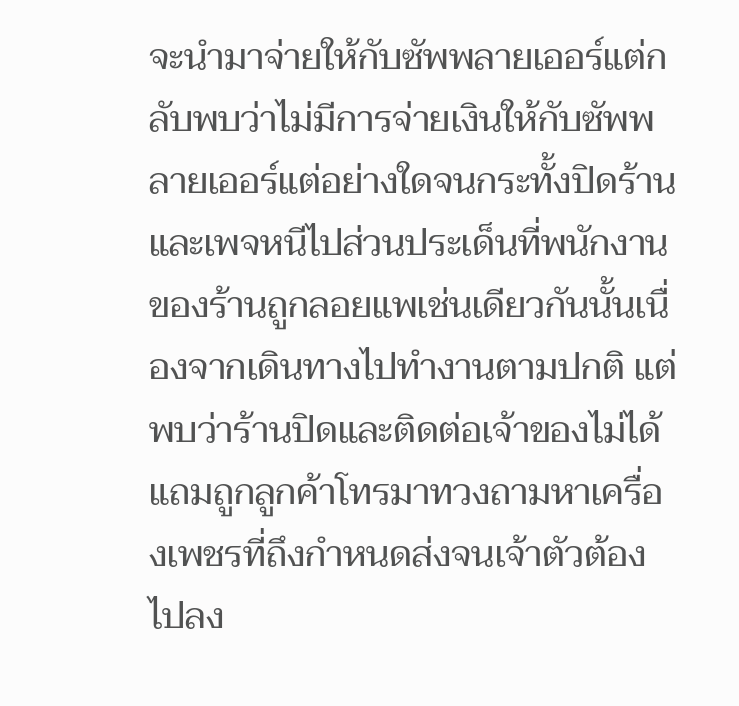จะนำมาจ่ายให้กับซัพพลายเออร์แต่กลับพบว่าไม่มีการจ่ายเงินให้กับซัพพลายเออร์แต่อย่างใดจนกระทั้งปิดร้าน และเพจหนีไปส่วนประเด็นที่พนักงานของร้านถูกลอยแพเช่นเดียวกันนั้นเนื่องจากเดินทางไปทำงานตามปกติ แต่พบว่าร้านปิดและติดต่อเจ้าของไม่ได้แถมถูกลูกค้าโทรมาทวงถามหาเครื่องเพชรที่ถึงกำหนดส่งจนเจ้าตัวต้องไปลง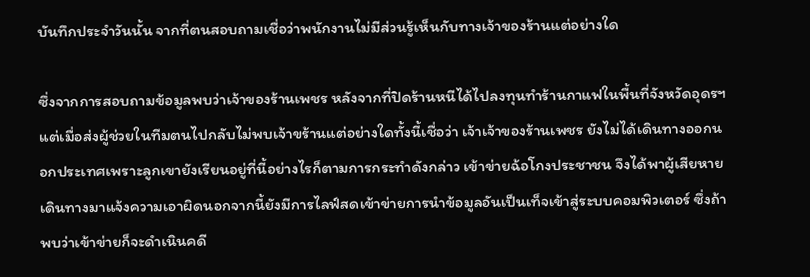บันทึกประจำวันนั้น จากที่ตนสอบถามเชื่อว่าพนักงานไม่มีส่วนรู้เห็นกับทางเจ้าของร้านแต่อย่างใด

ซึ่งจากการสอบถามข้อมูลพบว่าเจ้าของร้านเพชร หลังจากที่ปิดร้านหนีได้ไปลงทุนทำร้านกาแฟในพื้นที่จังหวัดอุดรฯ แต่เมื่อส่งผู้ช่วยในทีมตนไปกลับไม่พบเจ้าขร้านแต่อย่างใดทั้งนี้เชื่อว่า เจ้าเจ้าของร้านเพชร ยังไม่ได้เดินทางออกนอกประเทศเพราะลูกเขายังเรียนอยู่ที่นี้อย่างไรก็ตามการกระทำดังกล่าว เข้าข่ายฉ้อโกงประชาชน จึงได้พาผู้เสียหายเดินทางมาแจ้งความเอาผิดนอกจากนี้ยังมีการไลฟ์สดเข้าข่ายการนำข้อมูลอันเป็นเท็จเข้าสู่ระบบคอมพิวเตอร์ ซึ่งถ้าพบว่าเข้าข่ายก็จะดำเนินคดี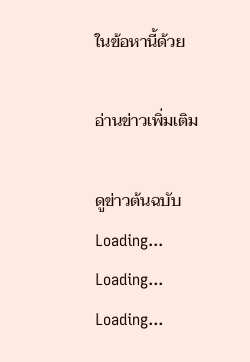ในข้อหานี้ด้วย

อ่านข่าวเพิ่มเติม

ดูข่าวต้นฉบับ
Loading...
Loading...
Loading...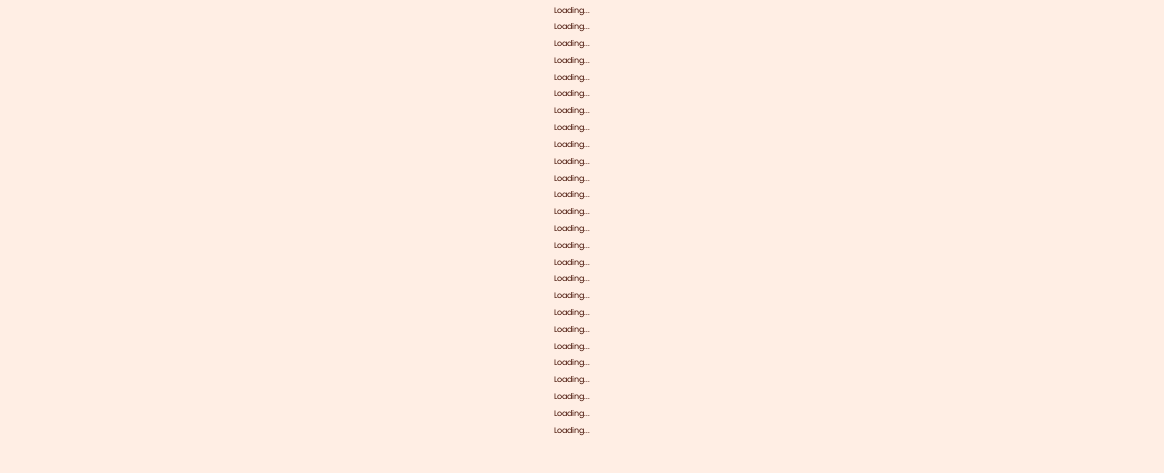Loading...
Loading...
Loading...
Loading...
Loading...
Loading...
Loading...
Loading...
Loading...
Loading...
Loading...
Loading...
Loading...
Loading...
Loading...
Loading...
Loading...
Loading...
Loading...
Loading...
Loading...
Loading...
Loading...
Loading...
Loading...
Loading...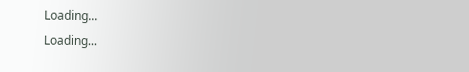Loading...
Loading...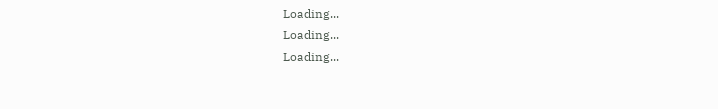Loading...
Loading...
Loading...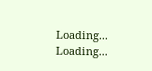Loading...
Loading...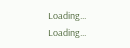Loading...
Loading...